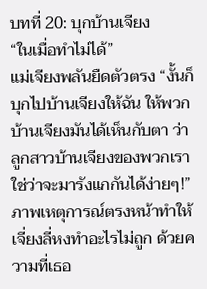บทที่ 20: บุกบ้านเจียง
“ในเมื่อทำไม่ได้”
แม่เจียงพลันยืดตัวตรง “งั้นก็บุกไปบ้านเจียงให้ฉัน ให้พวกบ้านเจียงมันได้เห็นกับตา ว่าลูกสาวบ้านเจียงของพวกเรา ใช่ว่าจะมารังแกกันได้ง่ายๆ!”
ภาพเหตุการณ์ตรงหน้าทำให้เจี่ยงลี่หงทำอะไรไม่ถูก ด้วยความที่เธอ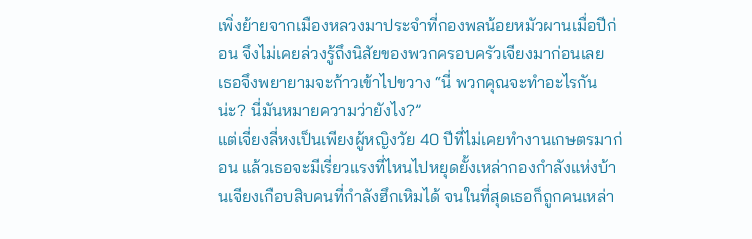เพิ่งย้ายจากเมืองหลวงมาประจำที่กองพลน้อยหมัวผานเมื่อปีก่อน จึงไม่เคยล่วงรู้ถึงนิสัยของพวกครอบครัวเจียงมาก่อนเลย
เธอจึงพยายามจะก้าวเข้าไปขวาง “นี่ พวกคุณจะทำอะไรกันน่ะ? นี่มันหมายความว่ายังไง?”
แต่เจี่ยงลี่หงเป็นเพียงผู้หญิงวัย 40 ปีที่ไม่เคยทำงานเกษตรมาก่อน แล้วเธอจะมีเรี่ยวแรงที่ไหนไปหยุดยั้งเหล่ากองกำลังแห่งบ้านเจียงเกือบสิบคนที่กำลังฮึกเหิมได้ จนในที่สุดเธอก็ถูกคนเหล่า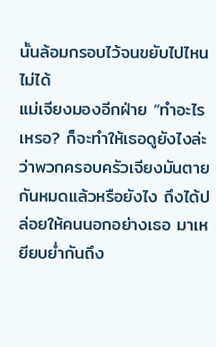นั้นล้อมกรอบไว้จนขยับไปไหนไม่ได้
แม่เจียงมองอีกฝ่าย “ทำอะไรเหรอ? ก็จะทำให้เธอดูยังไงล่ะ ว่าพวกครอบครัวเจียงมันตายกันหมดแล้วหรือยังไง ถึงได้ปล่อยให้คนนอกอย่างเธอ มาเหยียบย่ำกันถึง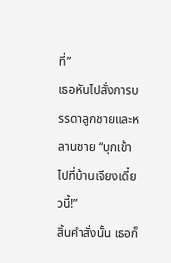ที่”
เธอหันไปสั่งการบรรดาลูกชายและหลานชาย “บุกเข้าไปที่บ้านเจียงเดี๋ยวนี้!”
สิ้นคำสั่งนั้น เธอก็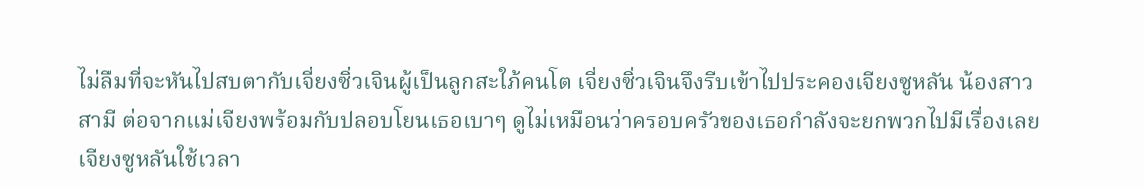ไม่ลืมที่จะหันไปสบตากับเจี่ยงซิ่วเจินผู้เป็นลูกสะใภ้คนโต เจี่ยงซิ่วเจินจึงรีบเข้าไปประคองเจียงซูหลัน น้องสาวสามี ต่อจากแม่เจียงพร้อมกับปลอบโยนเธอเบาๆ ดูไม่เหมือนว่าครอบครัวของเธอกำลังจะยกพวกไปมีเรื่องเลย
เจียงซูหลันใช้เวลา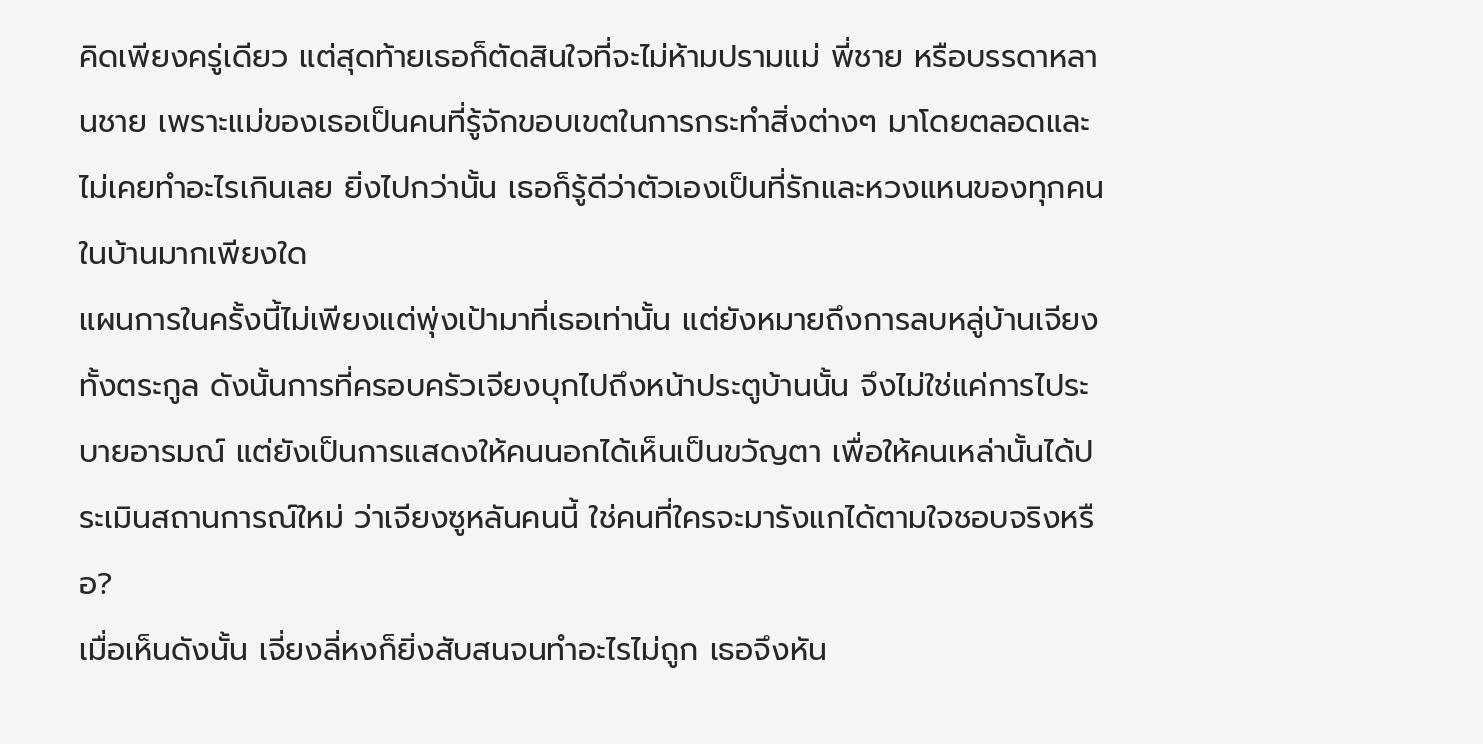คิดเพียงครู่เดียว แต่สุดท้ายเธอก็ตัดสินใจที่จะไม่ห้ามปรามแม่ พี่ชาย หรือบรรดาหลานชาย เพราะแม่ของเธอเป็นคนที่รู้จักขอบเขตในการกระทำสิ่งต่างๆ มาโดยตลอดและไม่เคยทำอะไรเกินเลย ยิ่งไปกว่านั้น เธอก็รู้ดีว่าตัวเองเป็นที่รักและหวงแหนของทุกคนในบ้านมากเพียงใด
แผนการในครั้งนี้ไม่เพียงแต่พุ่งเป้ามาที่เธอเท่านั้น แต่ยังหมายถึงการลบหลู่บ้านเจียงทั้งตระกูล ดังนั้นการที่ครอบครัวเจียงบุกไปถึงหน้าประตูบ้านนั้น จึงไม่ใช่แค่การไประบายอารมณ์ แต่ยังเป็นการแสดงให้คนนอกได้เห็นเป็นขวัญตา เพื่อให้คนเหล่านั้นได้ประเมินสถานการณ์ใหม่ ว่าเจียงซูหลันคนนี้ ใช่คนที่ใครจะมารังแกได้ตามใจชอบจริงหรือ?
เมื่อเห็นดังนั้น เจี่ยงลี่หงก็ยิ่งสับสนจนทำอะไรไม่ถูก เธอจึงหัน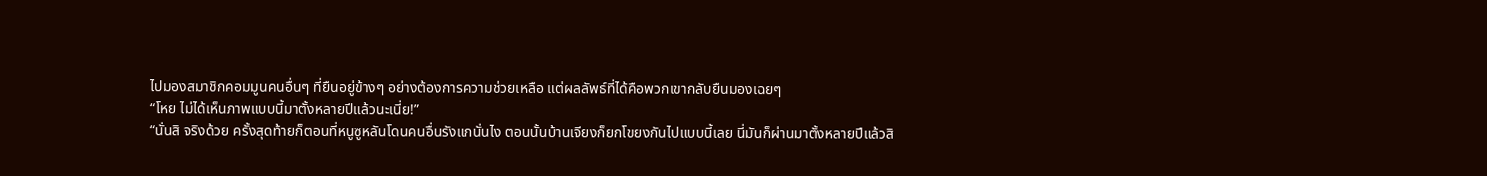ไปมองสมาชิกคอมมูนคนอื่นๆ ที่ยืนอยู่ข้างๆ อย่างต้องการความช่วยเหลือ แต่ผลลัพธ์ที่ได้คือพวกเขากลับยืนมองเฉยๆ
“โหย ไม่ได้เห็นภาพแบบนี้มาตั้งหลายปีแล้วนะเนี่ย!”
“นั่นสิ จริงด้วย ครั้งสุดท้ายก็ตอนที่หนูซูหลันโดนคนอื่นรังแกนั่นไง ตอนนั้นบ้านเจียงก็ยกโขยงกันไปแบบนี้เลย นี่มันก็ผ่านมาตั้งหลายปีแล้วสิ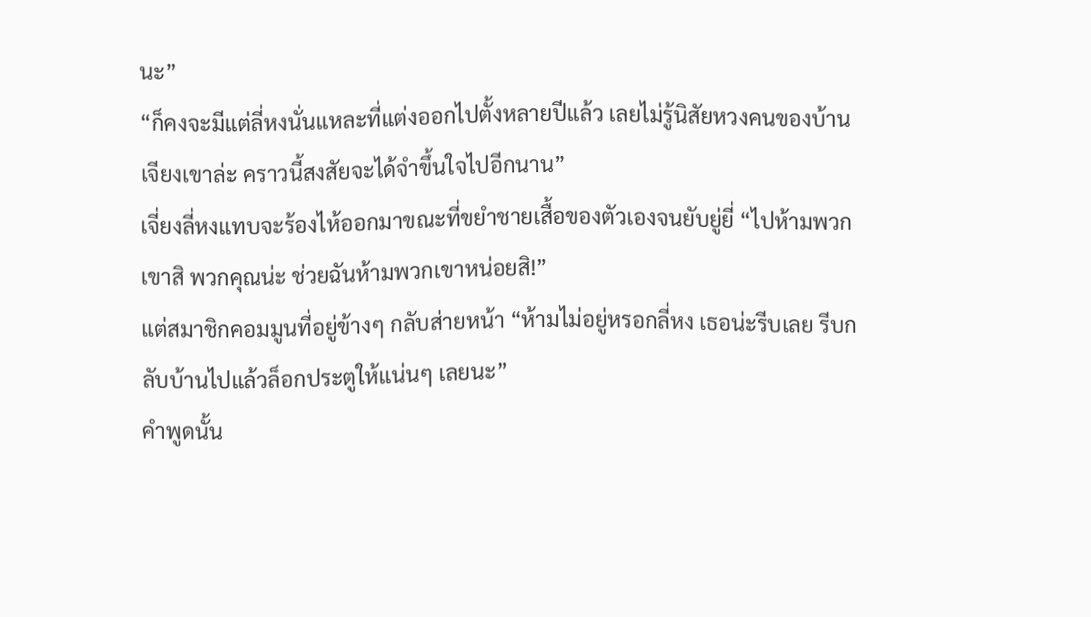นะ”
“ก็คงจะมีแต่ลี่หงนั่นแหละที่แต่งออกไปตั้งหลายปีแล้ว เลยไม่รู้นิสัยหวงคนของบ้านเจียงเขาล่ะ คราวนี้สงสัยจะได้จำขึ้นใจไปอีกนาน”
เจี่ยงลี่หงแทบจะร้องไห้ออกมาขณะที่ขยำชายเสื้อของตัวเองจนยับยู่ยี่ “ไปห้ามพวกเขาสิ พวกคุณน่ะ ช่วยฉันห้ามพวกเขาหน่อยสิ!”
แต่สมาชิกคอมมูนที่อยู่ข้างๆ กลับส่ายหน้า “ห้ามไม่อยู่หรอกลี่หง เธอน่ะรีบเลย รีบกลับบ้านไปแล้วล็อกประตูให้แน่นๆ เลยนะ”
คำพูดนั้น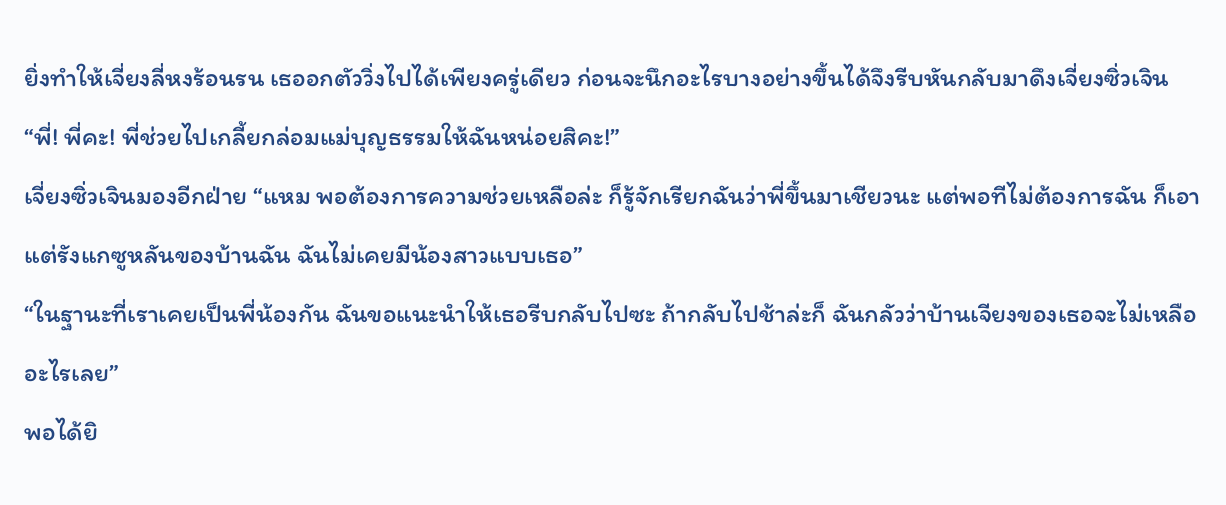ยิ่งทำให้เจี่ยงลี่หงร้อนรน เธออกตัววิ่งไปได้เพียงครู่เดียว ก่อนจะนึกอะไรบางอย่างขึ้นได้จึงรีบหันกลับมาดึงเจี่ยงซิ่วเจิน “พี่! พี่คะ! พี่ช่วยไปเกลี้ยกล่อมแม่บุญธรรมให้ฉันหน่อยสิคะ!”
เจี่ยงซิ่วเจินมองอีกฝ่าย “แหม พอต้องการความช่วยเหลือล่ะ ก็รู้จักเรียกฉันว่าพี่ขึ้นมาเชียวนะ แต่พอทีไม่ต้องการฉัน ก็เอาแต่รังแกซูหลันของบ้านฉัน ฉันไม่เคยมีน้องสาวแบบเธอ”
“ในฐานะที่เราเคยเป็นพี่น้องกัน ฉันขอแนะนำให้เธอรีบกลับไปซะ ถ้ากลับไปช้าล่ะก็ ฉันกลัวว่าบ้านเจียงของเธอจะไม่เหลืออะไรเลย”
พอได้ยิ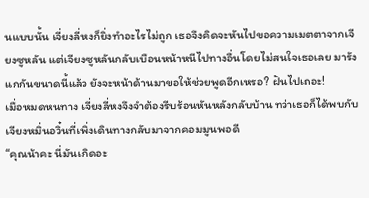นแบบนั้น เจี่ยงลี่หงก็ยิ่งทำอะไรไม่ถูก เธอจึงคิดจะหันไปขอความเมตตาจากเจียงซูหลัน แต่เจียงซูหลันกลับเบือนหน้าหนีไปทางอื่นโดยไม่สนใจเธอเลย มารังแกกันขนาดนี้แล้ว ยังจะหน้าด้านมาขอให้ช่วยพูดอีกเหรอ? ฝันไปเถอะ!
เมื่อหมดหนทาง เจี่ยงลี่หงจึงจำต้องรีบร้อนหันหลังกลับบ้าน ทว่าเธอก็ได้พบกับเจียงหมิ่นอวิ๋นที่เพิ่งเดินทางกลับมาจากคอมมูนพอดี
“คุณน้าคะ นี่มันเกิดอะ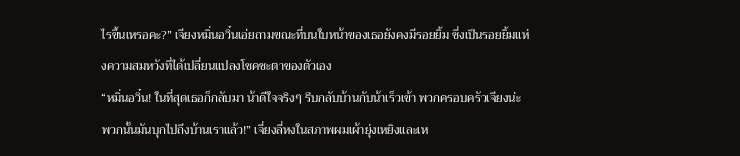ไรขึ้นเหรอคะ?” เจียงหมิ่นอวิ๋นเอ่ยถามขณะที่บนใบหน้าของเธอยังคงมีรอยยิ้ม ซึ่งเป็นรอยยิ้มแห่งความสมหวังที่ได้เปลี่ยนแปลงโชคชะตาของตัวเอง
“หมิ่นอวิ๋น! ในที่สุดเธอก็กลับมา น้าดีใจจริงๆ รีบกลับบ้านกับน้าเร็วเข้า พวกครอบครัวเจียงน่ะ พวกนั้นมันบุกไปถึงบ้านเราแล้ว!” เจี่ยงลี่หงในสภาพผมเผ้ายุ่งเหยิงและเห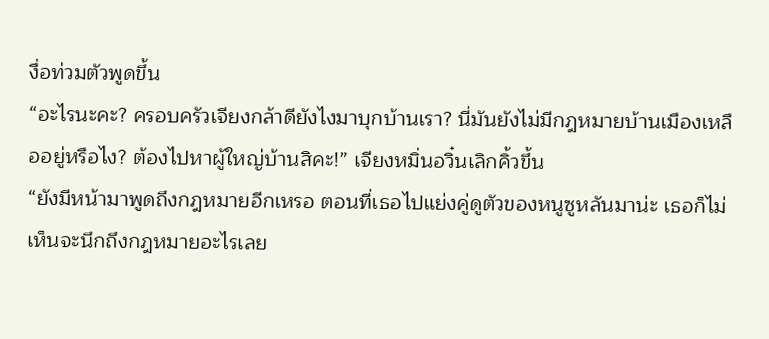งื่อท่วมตัวพูดขึ้น
“อะไรนะคะ? ครอบครัวเจียงกล้าดียังไงมาบุกบ้านเรา? นี่มันยังไม่มีกฎหมายบ้านเมืองเหลืออยู่หรือไง? ต้องไปหาผู้ใหญ่บ้านสิคะ!” เจียงหมิ่นอวิ๋นเลิกคิ้วขึ้น
“ยังมีหน้ามาพูดถึงกฎหมายอีกเหรอ ตอนที่เธอไปแย่งคู่ดูตัวของหนูซูหลันมาน่ะ เธอก็ไม่เห็นจะนึกถึงกฎหมายอะไรเลย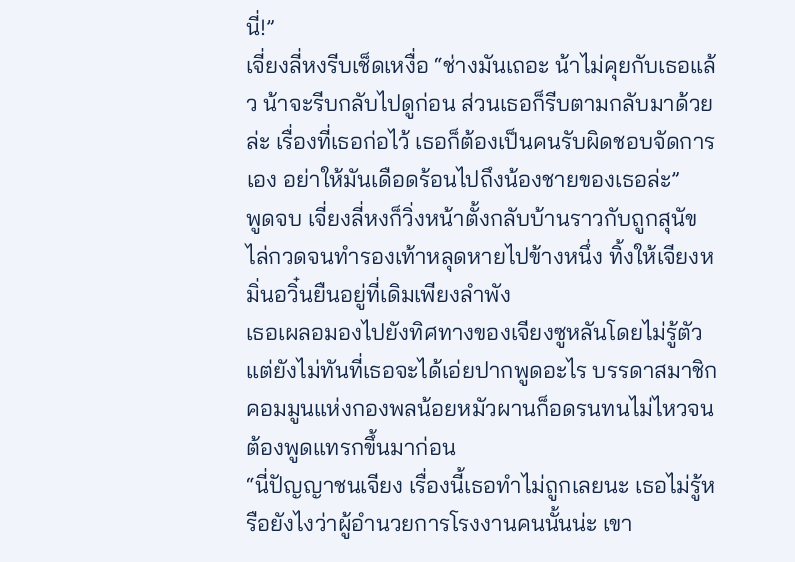นี่!”
เจี่ยงลี่หงรีบเช็ดเหงื่อ “ช่างมันเถอะ น้าไม่คุยกับเธอแล้ว น้าจะรีบกลับไปดูก่อน ส่วนเธอก็รีบตามกลับมาด้วยล่ะ เรื่องที่เธอก่อไว้ เธอก็ต้องเป็นคนรับผิดชอบจัดการเอง อย่าให้มันเดือดร้อนไปถึงน้องชายของเธอล่ะ”
พูดจบ เจี่ยงลี่หงก็วิ่งหน้าตั้งกลับบ้านราวกับถูกสุนัขไล่กวดจนทำรองเท้าหลุดหายไปข้างหนึ่ง ทิ้งให้เจียงหมิ่นอวิ๋นยืนอยู่ที่เดิมเพียงลำพัง
เธอเผลอมองไปยังทิศทางของเจียงซูหลันโดยไม่รู้ตัว แต่ยังไม่ทันที่เธอจะได้เอ่ยปากพูดอะไร บรรดาสมาชิกคอมมูนแห่งกองพลน้อยหมัวผานก็อดรนทนไม่ไหวจนต้องพูดแทรกขึ้นมาก่อน
“นี่ปัญญาชนเจียง เรื่องนี้เธอทำไม่ถูกเลยนะ เธอไม่รู้หรือยังไงว่าผู้อำนวยการโรงงานคนนั้นน่ะ เขา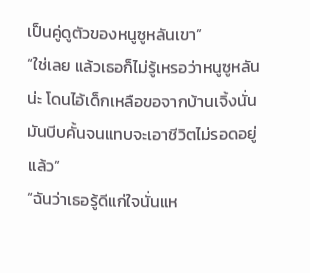เป็นคู่ดูตัวของหนูซูหลันเขา”
“ใช่เลย แล้วเธอก็ไม่รู้เหรอว่าหนูซูหลันน่ะ โดนไอ้เด็กเหลือขอจากบ้านเจิ้งนั่นมันบีบคั้นจนแทบจะเอาชีวิตไม่รอดอยู่แล้ว”
“ฉันว่าเธอรู้ดีแก่ใจนั่นแห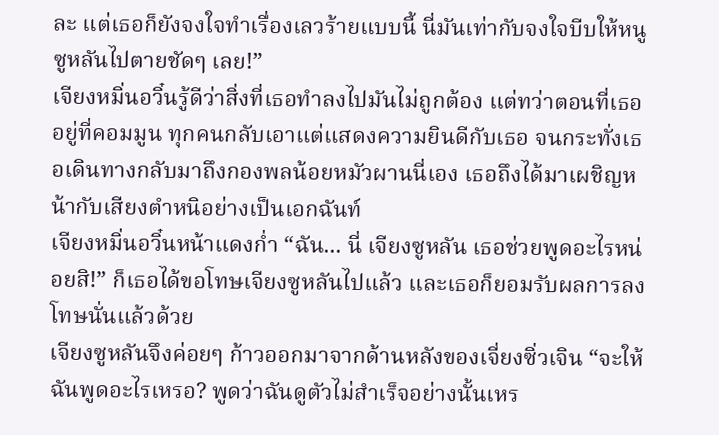ละ แต่เธอก็ยังจงใจทำเรื่องเลวร้ายแบบนี้ นี่มันเท่ากับจงใจบีบให้หนูซูหลันไปตายชัดๆ เลย!”
เจียงหมิ่นอวิ๋นรู้ดีว่าสิ่งที่เธอทำลงไปมันไม่ถูกต้อง แต่ทว่าตอนที่เธออยู่ที่คอมมูน ทุกคนกลับเอาแต่แสดงความยินดีกับเธอ จนกระทั่งเธอเดินทางกลับมาถึงกองพลน้อยหมัวผานนี่เอง เธอถึงได้มาเผชิญหน้ากับเสียงตำหนิอย่างเป็นเอกฉันท์
เจียงหมิ่นอวิ๋นหน้าแดงก่ำ “ฉัน... นี่ เจียงซูหลัน เธอช่วยพูดอะไรหน่อยสิ!” ก็เธอได้ขอโทษเจียงซูหลันไปแล้ว และเธอก็ยอมรับผลการลงโทษนั่นแล้วด้วย
เจียงซูหลันจึงค่อยๆ ก้าวออกมาจากด้านหลังของเจี่ยงซิ่วเจิน “จะให้ฉันพูดอะไรเหรอ? พูดว่าฉันดูตัวไม่สำเร็จอย่างนั้นเหร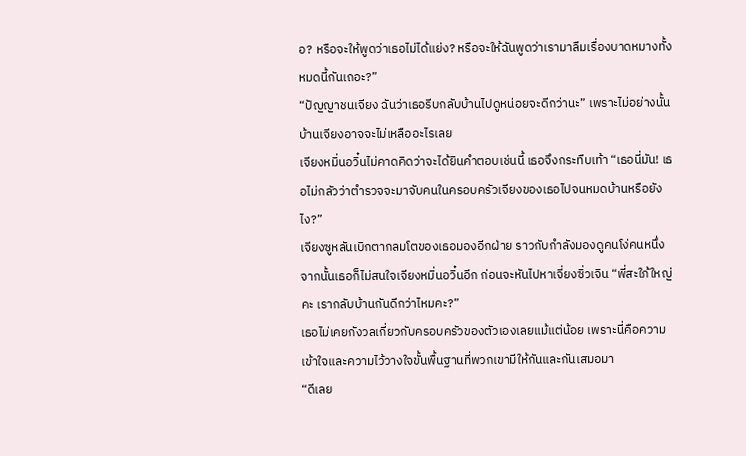อ? หรือจะให้พูดว่าเธอไม่ได้แย่ง? หรือจะให้ฉันพูดว่าเรามาลืมเรื่องบาดหมางทั้งหมดนี้กันเถอะ?”
“ปัญญาชนเจียง ฉันว่าเธอรีบกลับบ้านไปดูหน่อยจะดีกว่านะ” เพราะไม่อย่างนั้น บ้านเจียงอาจจะไม่เหลืออะไรเลย
เจียงหมิ่นอวิ๋นไม่คาดคิดว่าจะได้ยินคำตอบเช่นนี้ เธอจึงกระทืบเท้า “เธอนี่มัน! เธอไม่กลัวว่าตำรวจจะมาจับคนในครอบครัวเจียงของเธอไปจนหมดบ้านหรือยังไง?”
เจียงซูหลันเบิกตากลมโตของเธอมองอีกฝ่าย ราวกับกำลังมองดูคนโง่คนหนึ่ง จากนั้นเธอก็ไม่สนใจเจียงหมิ่นอวิ๋นอีก ก่อนจะหันไปหาเจี่ยงซิ่วเจิน “พี่สะใภ้ใหญ่คะ เรากลับบ้านกันดีกว่าไหมคะ?”
เธอไม่เคยกังวลเกี่ยวกับครอบครัวของตัวเองเลยแม้แต่น้อย เพราะนี่คือความเข้าใจและความไว้วางใจขั้นพื้นฐานที่พวกเขามีให้กันและกันเสมอมา
“ดีเลย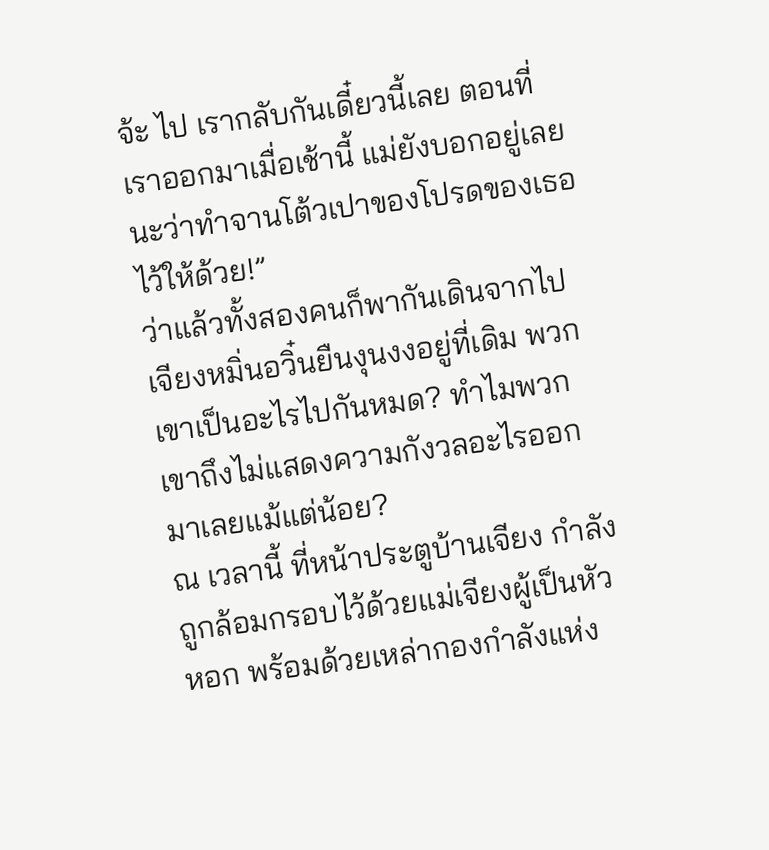จ้ะ ไป เรากลับกันเดี๋ยวนี้เลย ตอนที่เราออกมาเมื่อเช้านี้ แม่ยังบอกอยู่เลยนะว่าทำจานโต้วเปาของโปรดของเธอไว้ให้ด้วย!”
ว่าแล้วทั้งสองคนก็พากันเดินจากไป
เจียงหมิ่นอวิ๋นยืนงุนงงอยู่ที่เดิม พวกเขาเป็นอะไรไปกันหมด? ทำไมพวกเขาถึงไม่แสดงความกังวลอะไรออกมาเลยแม้แต่น้อย?
ณ เวลานี้ ที่หน้าประตูบ้านเจียง กำลังถูกล้อมกรอบไว้ด้วยแม่เจียงผู้เป็นหัวหอก พร้อมด้วยเหล่ากองกำลังแห่ง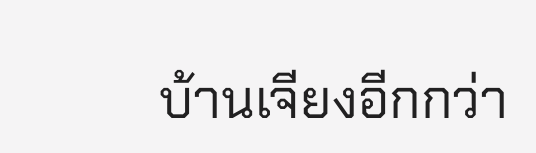บ้านเจียงอีกกว่า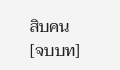สิบคน
[จบบท]